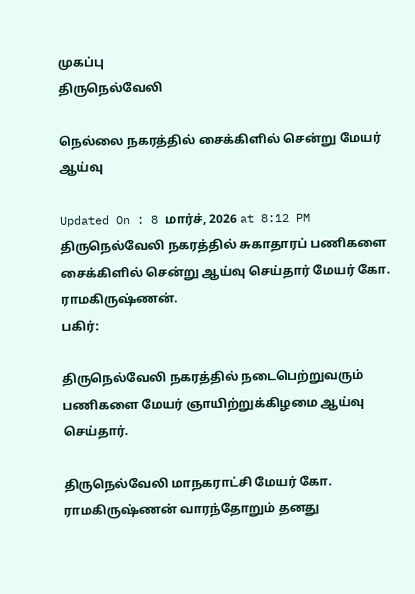முகப்பு
திருநெல்வேலி

நெல்லை நகரத்தில் சைக்கிளில் சென்று மேயர் ஆய்வு

Updated On : 8 மார்ச், 2026 at 8:12 PM
திருநெல்வேலி நகரத்தில் சுகாதாரப் பணிகளை சைக்கிளில் சென்று ஆய்வு செய்தார் மேயர் கோ. ராமகிருஷ்ணன்.
பகிர்:

திருநெல்வேலி நகரத்தில் நடைபெற்றுவரும் பணிகளை மேயர் ஞாயிற்றுக்கிழமை ஆய்வு செய்தார்.

திருநெல்வேலி மாநகராட்சி மேயர் கோ. ராமகிருஷ்ணன் வாரந்தோறும் தனது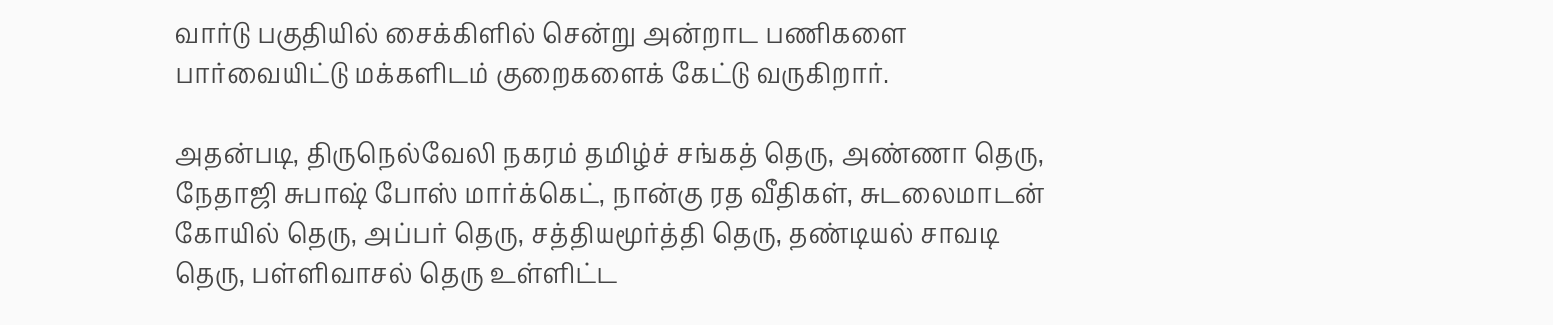வார்டு பகுதியில் சைக்கிளில் சென்று அன்றாட பணிகளை பார்வையிட்டு மக்களிடம் குறைகளைக் கேட்டு வருகிறார்.

அதன்படி, திருநெல்வேலி நகரம் தமிழ்ச் சங்கத் தெரு, அண்ணா தெரு, நேதாஜி சுபாஷ் போஸ் மார்க்கெட், நான்கு ரத வீதிகள், சுடலைமாடன் கோயில் தெரு, அப்பர் தெரு, சத்தியமூர்த்தி தெரு, தண்டியல் சாவடி தெரு, பள்ளிவாசல் தெரு உள்ளிட்ட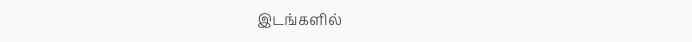இடங்களில்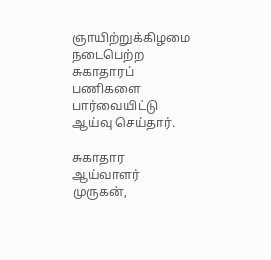ஞாயிற்றுக்கிழமை நடைபெற்ற சுகாதாரப் பணிகளை பார்வையிட்டு ஆய்வு செய்தார்.

சுகாதார ஆய்வாளர் முருகன்,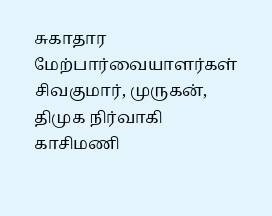சுகாதார மேற்பார்வையாளர்கள் சிவகுமார், முருகன், திமுக நிர்வாகி காசிமணி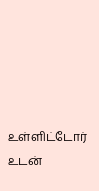உள்ளிட்டோர் உடன்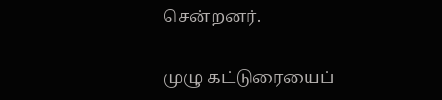சென்றனர்.

முழு கட்டுரையைப்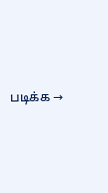படிக்க →